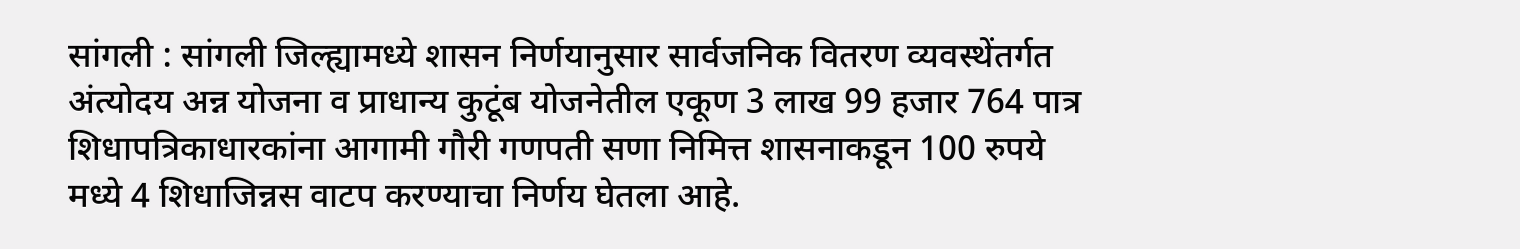सांगली : सांगली जिल्ह्यामध्ये शासन निर्णयानुसार सार्वजनिक वितरण व्यवस्थेंतर्गत अंत्योदय अन्न योजना व प्राधान्य कुटूंब योजनेतील एकूण 3 लाख 99 हजार 764 पात्र शिधापत्रिकाधारकांना आगामी गौरी गणपती सणा निमित्त शासनाकडून 100 रुपये मध्ये 4 शिधाजिन्नस वाटप करण्याचा निर्णय घेतला आहे.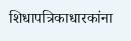शिधापत्रिकाधारकांना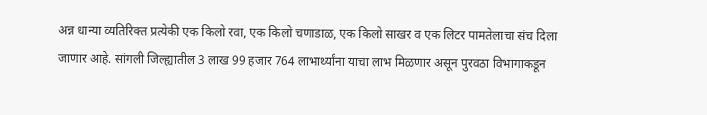अन्न धान्या व्यतिरिक्त प्रत्येकी एक किलो रवा, एक किलो चणाडाळ, एक किलो साखर व एक लिटर पामतेलाचा संच दिला जाणार आहे. सांगली जिल्ह्यातील 3 लाख 99 हजार 764 लाभार्थ्यांना याचा लाभ मिळणार असून पुरवठा विभागाकडून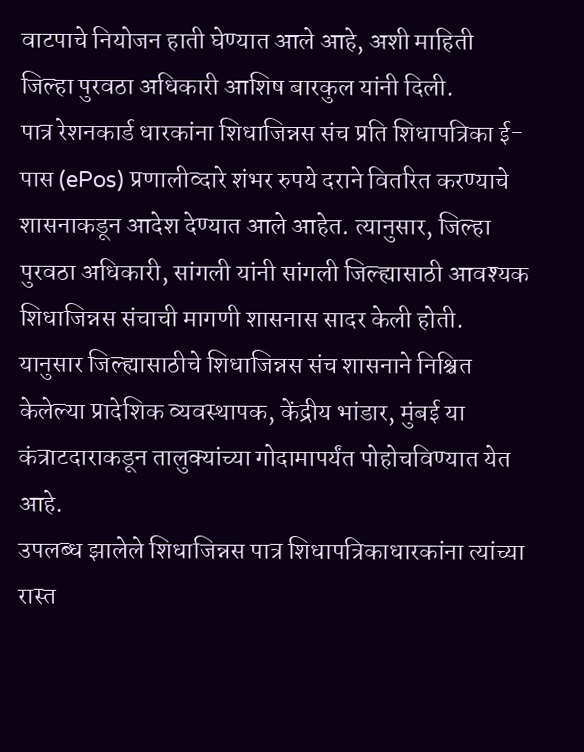वाटपाचे नियोजन हाती घेण्यात आले आहे, अशी माहिती जिल्हा पुरवठा अधिकारी आशिष बारकुल यांनी दिली.
पात्र रेशनकार्ड धारकांना शिधाजिन्नस संच प्रति शिधापत्रिका ई-पास (ePos) प्रणालीव्दारे शंभर रुपये दराने वितरित करण्याचे शासनाकडून आदेश देण्यात आले आहेत. त्यानुसार, जिल्हा पुरवठा अधिकारी, सांगली यांनी सांगली जिल्ह्यासाठी आवश्यक शिधाजिन्नस संचाची मागणी शासनास सादर केली होती. यानुसार जिल्ह्यासाठीचे शिधाजिन्नस संच शासनाने निश्चित केलेल्या प्रादेशिक व्यवस्थापक, केंद्रीय भांडार, मुंबई या कंत्राटदाराकडून तालुक्यांच्या गोदामापर्यंत पोहोचविण्यात येत आहे.
उपलब्ध झालेले शिधाजिन्नस पात्र शिधापत्रिकाधारकांना त्यांच्या रास्त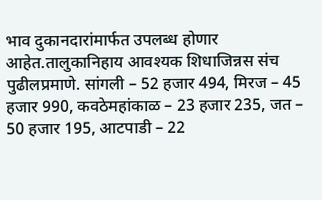भाव दुकानदारांमार्फत उपलब्ध होणार आहेत.तालुकानिहाय आवश्यक शिधाजिन्नस संच पुढीलप्रमाणे. सांगली – 52 हजार 494, मिरज – 45 हजार 990, कवठेमहांकाळ – 23 हजार 235, जत – 50 हजार 195, आटपाडी – 22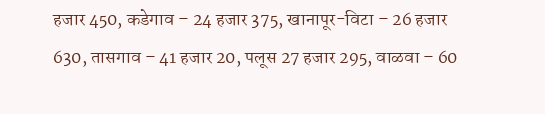हजार 450, कडेगाव – 24 हजार 375, खानापूर-विटा – 26 हजार 630, तासगाव – 41 हजार 20, पलूस 27 हजार 295, वाळवा – 60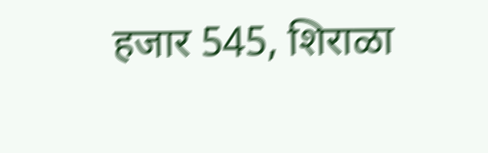हजार 545, शिराळा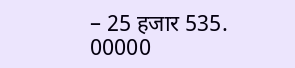– 25 हजार 535.
00000